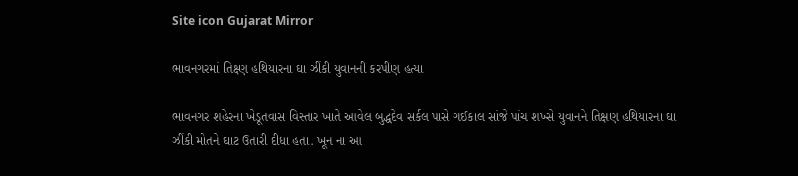Site icon Gujarat Mirror

ભાવનગરમાં તિક્ષ્ણ હથિયારના ઘા ઝીંકી યુવાનની કરપીણ હત્યા

ભાવનગર શહેરના ખેડૂતવાસ વિસ્તાર ખાતે આવેલ બુદ્ધદેવ સર્કલ પાસે ગઈકાલ સાંજે પાંચ શખ્સે યુવાનને તિક્ષણ હથિયારના ઘા ઝીંકી મોતને ઘાટ ઉતારી દીધા હતા. ખૂન ના આ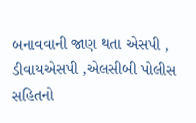બનાવવાની જાણ થતા એસપી , ડીવાયએસપી ,એલસીબી પોલીસ સહિતનો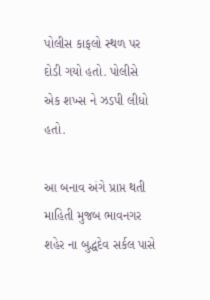પોલીસ કાફલો સ્થળ પર દોડી ગયો હતો. પોલીસે એક શખ્સ ને ઝડપી લીધો હતો.

આ બનાવ અંગે પ્રાપ્ત થતી માહિતી મુજબ ભાવનગર શહેર ના બુદ્ધદેવ સર્કલ પાસે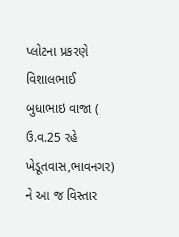પ્લોટના પ્રકરણે વિશાલભાઈ બુધાભાઇ વાજા ( ઉ.વ.25 રહે ખેડૂતવાસ,ભાવનગર) ને આ જ વિસ્તાર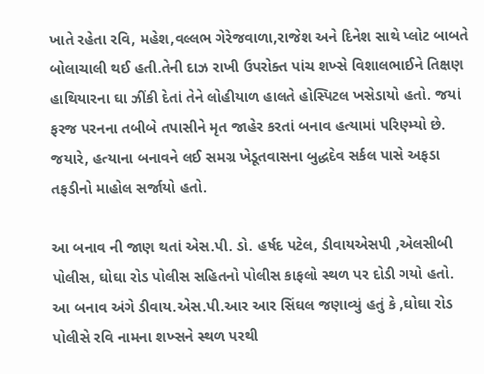ખાતે રહેતા રવિ, મહેશ,વલ્લભ ગેરેજવાળા,રાજેશ અને દિનેશ સાથે પ્લોટ બાબતે બોલાચાલી થઈ હતી.તેની દાઝ રાખી ઉપરોક્ત પાંચ શખ્સે વિશાલભાઈને તિક્ષણ હાથિયારના ઘા ઝીંકી દેતાં તેને લોહીયાળ હાલતે હોસ્પિટલ ખસેડાયો હતો. જયાં ફરજ પરનના તબીબે તપાસીને મૃત જાહેર કરતાં બનાવ હત્યામાં પરિણ્મ્યો છે. જયારે, હત્યાના બનાવને લઈ સમગ્ર ખેડૂતવાસના બુદ્ધદેવ સર્કલ પાસે અફડા તફડીનો માહોલ સર્જાયો હતો.

આ બનાવ ની જાણ થતાં એસ.પી. ડો. હર્ષદ પટેલ, ડીવાયએસપી ,એલસીબી પોલીસ, ઘોઘા રોડ પોલીસ સહિતનો પોલીસ કાફલો સ્થળ પર દોડી ગયો હતો. આ બનાવ અંગે ડીવાય.એસ.પી.આર આર સિંઘલ જણાવ્યું હતું કે ,ઘોઘા રોડ પોલીસે રવિ નામના શખ્સને સ્થળ પરથી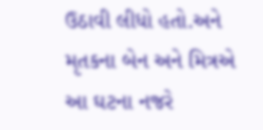ઉઠાવી લીધો હતો.અને મૃતકના બેન અને મિત્રએ આ ઘટના નજરે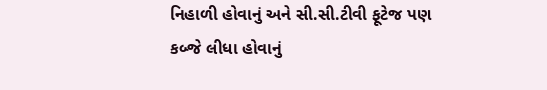નિહાળી હોવાનું અને સી.સી.ટીવી ફૂટેજ પણ કબ્જે લીધા હોવાનું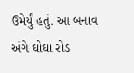ઉમેર્યું હતું. આ બનાવ અંગે ઘોઘા રોડ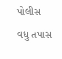પોલીસ વધુ તપાસ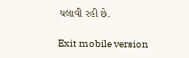ચલાવી રહી છે.

Exit mobile version